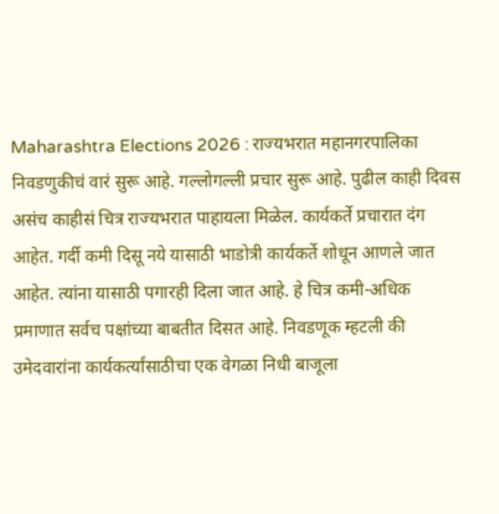Maharashtra Elections 2026 : राज्यभरात महानगरपालिका निवडणुकीचं वारं सुरू आहे. गल्लोगल्ली प्रचार सुरू आहे. पुढील काही दिवस असंच काहीसं चित्र राज्यभरात पाहायला मिळेल. कार्यकर्ते प्रचारात दंग आहेत. गर्दी कमी दिसू नये यासाठी भाडोत्री कार्यकर्ते शोधून आणले जात आहेत. त्यांना यासाठी पगारही दिला जात आहे. हे चित्र कमी-अधिक प्रमाणात सर्वच पक्षांच्या बाबतीत दिसत आहे. निवडणूक म्हटली की उमेदवारांना कार्यकर्त्यांसाठीचा एक वेगळा निधी बाजूला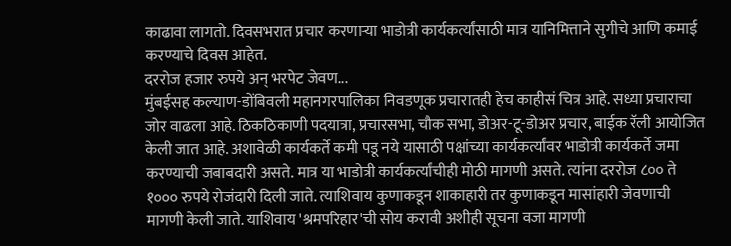काढावा लागतो. दिवसभरात प्रचार करणाऱ्या भाडोत्री कार्यकर्त्यांसाठी मात्र यानिमित्ताने सुगीचे आणि कमाई करण्याचे दिवस आहेत.
दररोज हजार रुपये अन् भरपेट जेवण...
मुंबईसह कल्याण-डोंबिवली महानगरपालिका निवडणूक प्रचारातही हेच काहीसं चित्र आहे. सध्या प्रचाराचा जोर वाढला आहे. ठिकठिकाणी पदयात्रा, प्रचारसभा, चौक सभा, डोअर-टू-डोअर प्रचार, बाईक रॅली आयोजित केली जात आहे. अशावेळी कार्यकर्ते कमी पडू नये यासाठी पक्षांच्या कार्यकर्त्यांवर भाडोत्री कार्यकर्ते जमा करण्याची जबाबदारी असते. मात्र या भाडोत्री कार्यकर्त्यांचीही मोठी मागणी असते. त्यांना दररोज ८०० ते १००० रुपये रोजंदारी दिली जाते. त्याशिवाय कुणाकडून शाकाहारी तर कुणाकडून मासांहारी जेवणाची मागणी केली जाते. याशिवाय 'श्रमपरिहार'ची सोय करावी अशीही सूचना वजा मागणी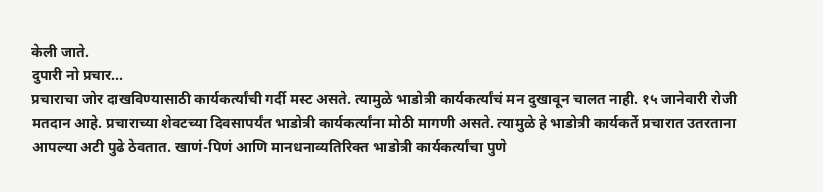केली जाते.
दुपारी नो प्रचार...
प्रचाराचा जोर दाखविण्यासाठी कार्यकर्त्यांची गर्दी मस्ट असते. त्यामुळे भाडोत्री कार्यकर्त्यांचं मन दुखावून चालत नाही. १५ जानेवारी रोजी मतदान आहे. प्रचाराच्या शेवटच्या दिवसापर्यंत भाडोत्री कार्यकर्त्यांना मोठी मागणी असते. त्यामुळे हे भाडोत्री कार्यकर्ते प्रचारात उतरताना आपल्या अटी पुढे ठेवतात. खाणं-पिणं आणि मानधनाव्यतिरिक्त भाडोत्री कार्यकर्त्यांचा पुणे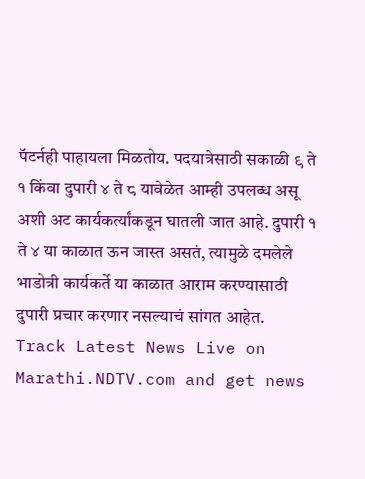पॅटर्नही पाहायला मिळतोय. पदयात्रेसाठी सकाळी ९ ते १ किंवा दुपारी ४ ते ८ यावेळेत आम्ही उपलब्ध असू अशी अट कार्यकर्त्यांकडून घातली जात आहे. दुपारी १ ते ४ या काळात ऊन जास्त असतं, त्यामुळे दमलेले भाडोत्री कार्यकर्ते या काळात आराम करण्यासाठी दुपारी प्रचार करणार नसल्याचं सांगत आहेत.
Track Latest News Live on Marathi.NDTV.com and get news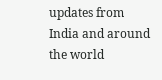updates from India and around the world